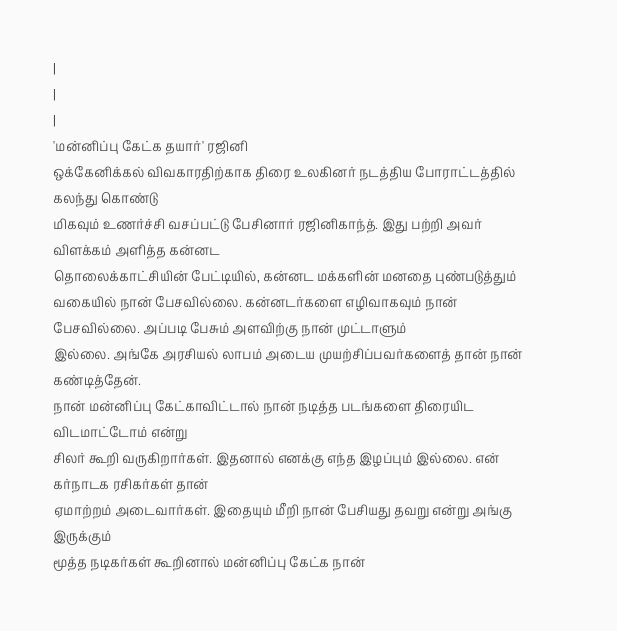|
|
|
'மன்னிப்பு கேட்க தயார்' ரஜினி
ஒக்கேனிக்கல் விவகாரதிற்காக திரை உலகினர் நடத்திய போராட்டத்தில் கலந்து கொண்டு
மிகவும் உணர்ச்சி வசப்பட்டு பேசினார் ரஜினிகாந்த். இது பற்றி அவர் விளக்கம் அளித்த கன்னட
தொலைக்காட்சியின் பேட்டியில், கன்னட மக்களின் மனதை புண்படுத்தும் வகையில் நான் பேசவில்லை. கன்னடர்களை எழிவாகவும் நான் பேசவில்லை. அப்படி பேசும் அளவிற்கு நான் முட்டாளும்
இல்லை. அங்கே அரசியல் லாபம் அடைய முயற்சிப்பவர்களைத் தான் நான் கண்டித்தேன்.
நான் மன்னிப்பு கேட்காவிட்டால் நான் நடித்த படங்களை திரையிட விடமாட்டோம் என்று
சிலர் கூறி வருகிறார்கள். இதனால் எனக்கு எந்த இழப்பும் இல்லை. என் கர்நாடக ரசிகர்கள் தான்
ஏமாற்றம் அடைவார்கள். இதையும் மீறி நான் பேசியது தவறு என்று அங்கு இருக்கும்
மூத்த நடிகர்கள் கூறினால் மன்னிப்பு கேட்க நான்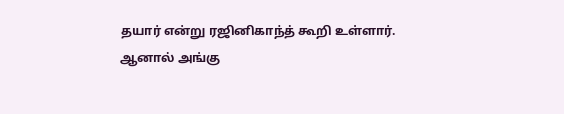தயார் என்று ரஜினிகாந்த் கூறி உள்ளார்.
ஆனால் அங்கு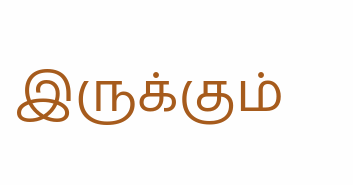இருக்கும்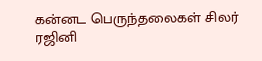கன்னட பெருந்தலைகள் சிலர் ரஜினி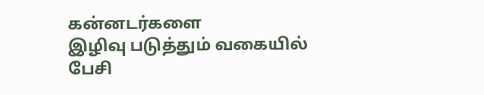கன்னடர்களை
இழிவு படுத்தும் வகையில் பேசி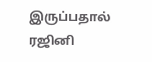இருப்பதால் ரஜினி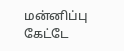மன்னிப்பு கேட்டே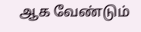ஆக வேண்டும்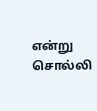என்று சொல்லி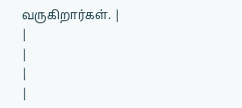வருகிறார்கள். |
|
|
|
|